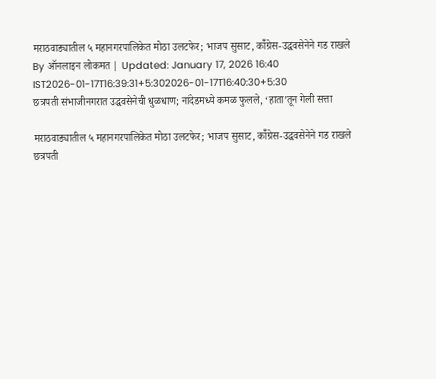मराठवाड्यातील ५ महानगरपालिकेत मोठा उलटफेर; भाजप सुसाट, कॉँग्रेस-उद्धवसेनेने गड राखले
By ऑनलाइन लोकमत | Updated: January 17, 2026 16:40 IST2026-01-17T16:39:31+5:302026-01-17T16:40:30+5:30
छत्रपती संभाजीनगरात उद्धवसेनेची धुळधाण; नांदेडमध्ये कमळ फुलले, ‘हाता’तून गेली सत्ता

मराठवाड्यातील ५ महानगरपालिकेत मोठा उलटफेर; भाजप सुसाट, कॉँग्रेस-उद्धवसेनेने गड राखले
छत्रपती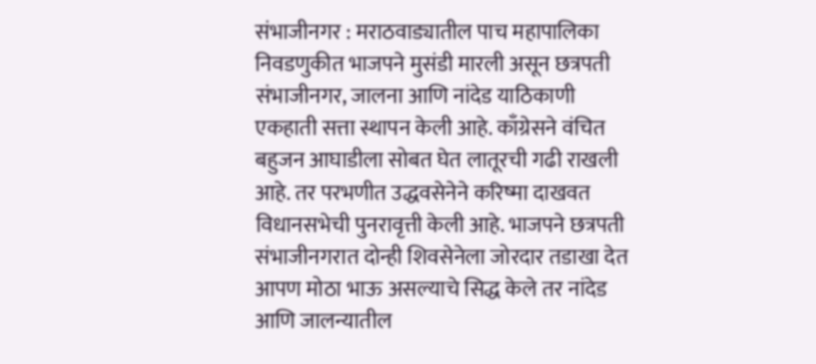संभाजीनगर : मराठवाड्यातील पाच महापालिका निवडणुकीत भाजपने मुसंडी मारली असून छत्रपती संभाजीनगर, जालना आणि नांदेड याठिकाणी एकहाती सत्ता स्थापन केली आहे. काँग्रेसने वंचित बहुजन आघाडीला सोबत घेत लातूरची गढी राखली आहे. तर परभणीत उद्धवसेनेने करिष्मा दाखवत विधानसभेची पुनरावृत्ती केली आहे. भाजपने छत्रपती संभाजीनगरात दोन्ही शिवसेनेला जोरदार तडाखा देत आपण मोठा भाऊ असल्याचे सिद्ध केले तर नांदेड आणि जालन्यातील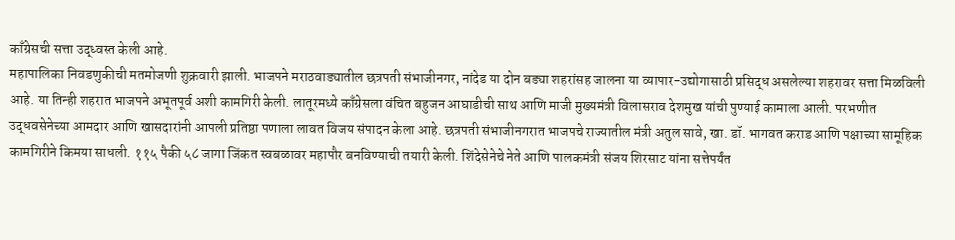काँग्रेसची सत्ता उद्ध्वस्त केली आहे.
महापालिका निवडणुकीची मतमोजणी शुक्रवारी झाली. भाजपने मराठवाड्यातील छत्रपती संभाजीनगर, नांदेड या दोन बड्या शहरांसह जालना या व्यापार-उद्योगासाठी प्रसिद्ध असलेल्या शहरावर सत्ता मिळविली आहे. या तिन्ही शहरात भाजपने अभूतपूर्व अशी कामगिरी केली. लातूरमध्ये काँग्रेसला वंचित बहुजन आघाडीची साथ आणि माजी मुख्यमंत्री विलासराव देशमुख यांची पुण्याई कामाला आली. परभणीत उद्धवसेनेच्या आमदार आणि खासदारांनी आपली प्रतिष्ठा पणाला लावत विजय संपादन केला आहे. छत्रपती संभाजीनगरात भाजपचे राज्यातील मंत्री अतुल सावे, खा. डॉ. भागवत कराड आणि पक्षाच्या सामूहिक कामगिरीने किमया साधली. ११५ पैकी ५८ जागा जिंकत स्वबळावर महापौर बनविण्याची तयारी केली. शिंदेसेनेचे नेते आणि पालकमंत्री संजय शिरसाट यांना सत्तेपर्यंत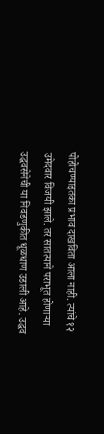पोहोचण्याइतका प्रभाव दाखविता आला नाही. त्यांचे १२ उमेदवार विजयी झाले. तर सातत्याने पराभूत होणाऱ्या उद्धवसेनेची या निवडणुकीत धूळधाण उडाली आहे. उद्धव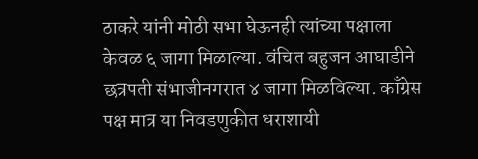ठाकरे यांनी मोठी सभा घेऊनही त्यांच्या पक्षाला केवळ ६ जागा मिळाल्या. वंचित बहुजन आघाडीने छत्रपती संभाजीनगरात ४ जागा मिळविल्या. काँग्रेस पक्ष मात्र या निवडणुकीत धराशायी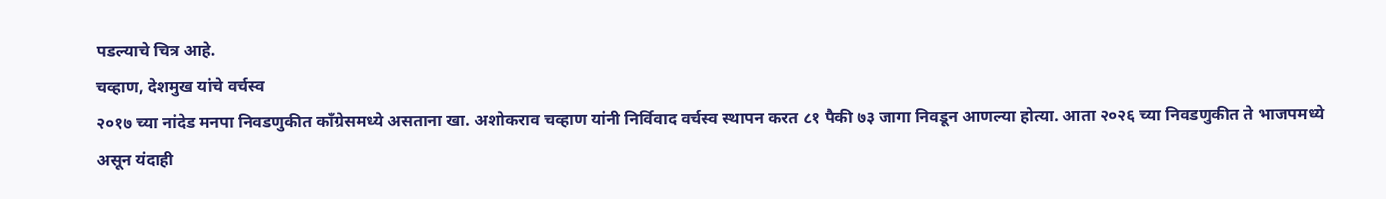पडल्याचे चित्र आहे.
चव्हाण, देशमुख यांचे वर्चस्व
२०१७ च्या नांदेड मनपा निवडणुकीत काँग्रेसमध्ये असताना खा. अशोकराव चव्हाण यांनी निर्विवाद वर्चस्व स्थापन करत ८१ पैकी ७३ जागा निवडून आणल्या होत्या. आता २०२६ च्या निवडणुकीत ते भाजपमध्ये असून यंदाही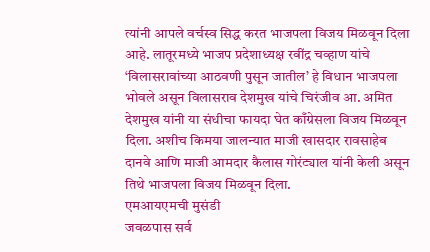त्यांनी आपले वर्चस्व सिद्ध करत भाजपला विजय मिळवून दिला आहे. लातूरमध्ये भाजप प्रदेशाध्यक्ष रवींद्र चव्हाण यांचे ‘विलासरावांच्या आठवणी पुसून जातील’ हे विधान भाजपला भोवले असून विलासराव देशमुख यांचे चिरंजीव आ. अमित देशमुख यांनी या संधीचा फायदा घेत काँग्रेसला विजय मिळवून दिला. अशीच किमया जालन्यात माजी खासदार रावसाहेब दानवे आणि माजी आमदार कैलास गोरंट्याल यांनी केली असून तिथे भाजपला विजय मिळवून दिला.
एमआयएमची मुसंडी
जवळपास सर्व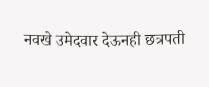नवखे उमेदवार देऊनही छत्रपती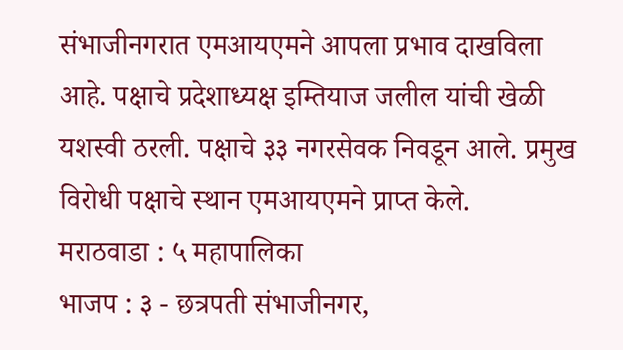संभाजीनगरात एमआयएमने आपला प्रभाव दाखविला आहे. पक्षाचे प्रदेशाध्यक्ष इम्तियाज जलील यांची खेळी यशस्वी ठरली. पक्षाचे ३३ नगरसेवक निवडून आले. प्रमुख विरोधी पक्षाचे स्थान एमआयएमने प्राप्त केले.
मराठवाडा : ५ महापालिका
भाजप : ३ - छत्रपती संभाजीनगर,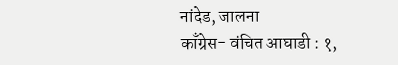नांदेड, जालना
काँग्रेस- वंचित आघाडी : १,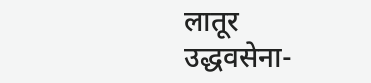लातूर
उद्धवसेना-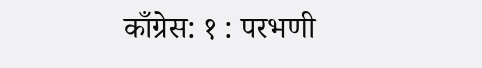काँग्रेस: १ : परभणी